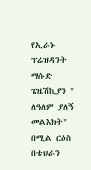የኢራኑ ፕሬዝዳንት ማሱድ ፔዜሽኪያን " ለዓለም ያለኝ መልእክት" በሚል ርዕስ በቴህራን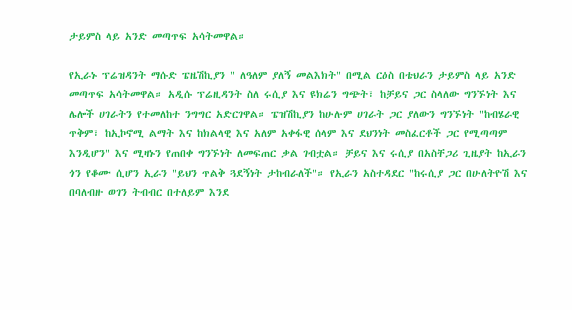ታይምስ ላይ አንድ መጣጥፍ አሳትመዋል።

የኢራኑ ፕሬዝዳንት ማሱድ ፔዜሽኪያን " ለዓለም ያለኝ መልእክት" በሚል ርዕስ በቴህራን ታይምስ ላይ አንድ መጣጥፍ አሳትመዋል። አዲሱ ፕሬዚዳንት ስለ ሩሲያ እና ዩክሬን ግጭት፣ ከቻይና ጋር ስላለው ግንኙነት እና ሌሎች ሀገራትን የተመለከተ ንግግር አድርገዋል። ፔዝሽኪያን ከሁሉም ሀገራት ጋር ያለውን ግንኙነት "ከብሄራዊ ጥቅም፣ ከኢኮኖሚ ልማት እና ከክልላዊ እና አለም አቀፋዊ ሰላም እና ደህንነት መስፈርቶች ጋር የሚጣጣም እንዲሆን" እና ሚዛኑን የጠበቀ ግንኙነት ለመፍጠር ቃል ገብቷል። ቻይና እና ሩሲያ በአስቸጋሪ ጊዜያት ከኢራን ጎን የቆሙ ሲሆን ኢራን "ይህን ጥልቅ ጓደኝነት ታከብራለች"። የኢራን አስተዳደር "ከሩሲያ ጋር በሁለትዮሽ እና በባለብዙ ወገን ትብብር በተለይም እንደ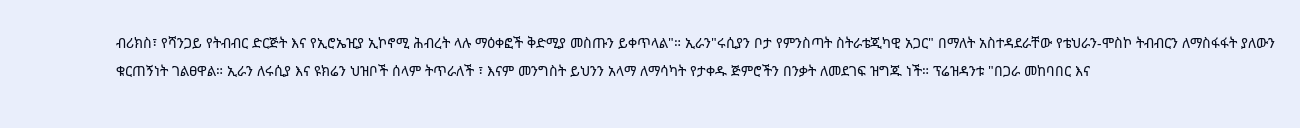ብሪክስ፣ የሻንጋይ የትብብር ድርጅት እና የኢሮኤዢያ ኢኮኖሚ ሕብረት ላሉ ማዕቀፎች ቅድሚያ መስጡን ይቀጥላል"። ኢራን"ሩሲያን ቦታ የምንስጣት ስትራቴጂካዊ አጋር" በማለት አስተዳደራቸው የቴህራን-ሞስኮ ትብብርን ለማስፋፋት ያለውን ቁርጠኝነት ገልፀዋል። ኢራን ለሩሲያ እና ዩክሬን ህዝቦች ሰላም ትጥራለች ፣ እናም መንግስት ይህንን አላማ ለማሳካት የታቀዱ ጅምሮችን በንቃት ለመደገፍ ዝግጁ ነች። ፕሬዝዳንቱ "በጋራ መከባበር እና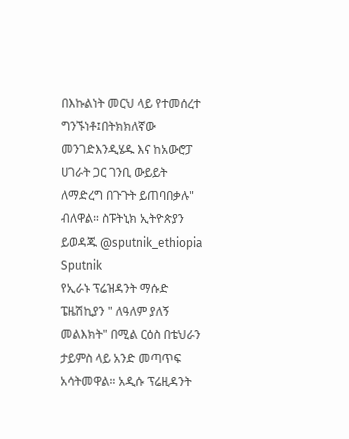በእኩልነት መርህ ላይ የተመሰረተ ግንኙነቶ፤በትክክለኛው መንገድእንዲሄዱ እና ከአውሮፓ ሀገራት ጋር ገንቢ ውይይት ለማድረግ በጉጉት ይጠባበቃሉ" ብለዋል። ስፑትኒክ ኢትዮጵያን ይወዳጁ @sputnik_ethiopia
Sputnik
የኢራኑ ፕሬዝዳንት ማሱድ ፔዜሽኪያን " ለዓለም ያለኝ መልእክት" በሚል ርዕስ በቴህራን ታይምስ ላይ አንድ መጣጥፍ አሳትመዋል። አዲሱ ፕሬዚዳንት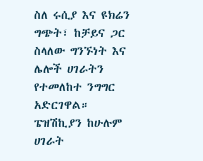ስለ ሩሲያ እና ዩክሬን ግጭት፣ ከቻይና ጋር ስላለው ግንኙነት እና ሌሎች ሀገራትን የተመለከተ ንግግር አድርገዋል። ፔዝሽኪያን ከሁሉም ሀገራት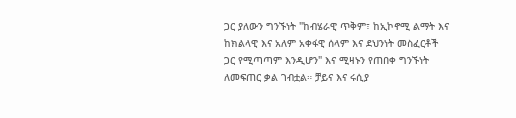ጋር ያለውን ግንኙነት "ከብሄራዊ ጥቅም፣ ከኢኮኖሚ ልማት እና ከክልላዊ እና አለም አቀፋዊ ሰላም እና ደህንነት መስፈርቶች ጋር የሚጣጣም እንዲሆን" እና ሚዛኑን የጠበቀ ግንኙነት ለመፍጠር ቃል ገብቷል። ቻይና እና ሩሲያ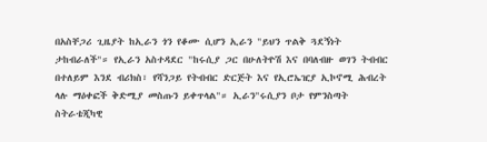በአስቸጋሪ ጊዜያት ከኢራን ጎን የቆሙ ሲሆን ኢራን "ይህን ጥልቅ ጓደኝነት ታከብራለች"። የኢራን አስተዳደር "ከሩሲያ ጋር በሁለትዮሽ እና በባለብዙ ወገን ትብብር በተለይም እንደ ብሪክስ፣ የሻንጋይ የትብብር ድርጅት እና የኢሮኤዢያ ኢኮኖሚ ሕብረት ላሉ ማዕቀፎች ቅድሚያ መስጡን ይቀጥላል"። ኢራን"ሩሲያን ቦታ የምንስጣት ስትራቴጂካዊ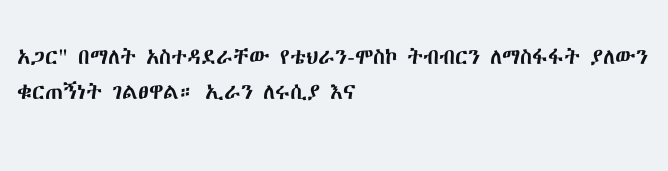አጋር" በማለት አስተዳደራቸው የቴህራን-ሞስኮ ትብብርን ለማስፋፋት ያለውን ቁርጠኝነት ገልፀዋል። ኢራን ለሩሲያ እና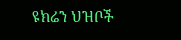ዩክሬን ህዝቦች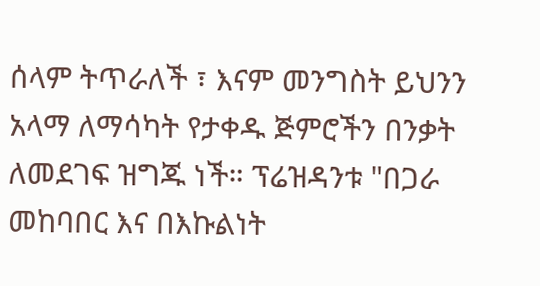ሰላም ትጥራለች ፣ እናም መንግስት ይህንን አላማ ለማሳካት የታቀዱ ጅምሮችን በንቃት ለመደገፍ ዝግጁ ነች። ፕሬዝዳንቱ "በጋራ መከባበር እና በእኩልነት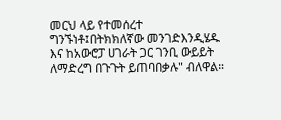መርህ ላይ የተመሰረተ ግንኙነቶ፤በትክክለኛው መንገድእንዲሄዱ እና ከአውሮፓ ሀገራት ጋር ገንቢ ውይይት ለማድረግ በጉጉት ይጠባበቃሉ" ብለዋል።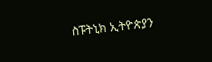ስፑትኒክ ኢትዮጵያን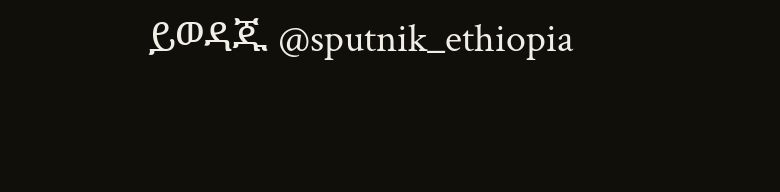ይወዳጁ @sputnik_ethiopia